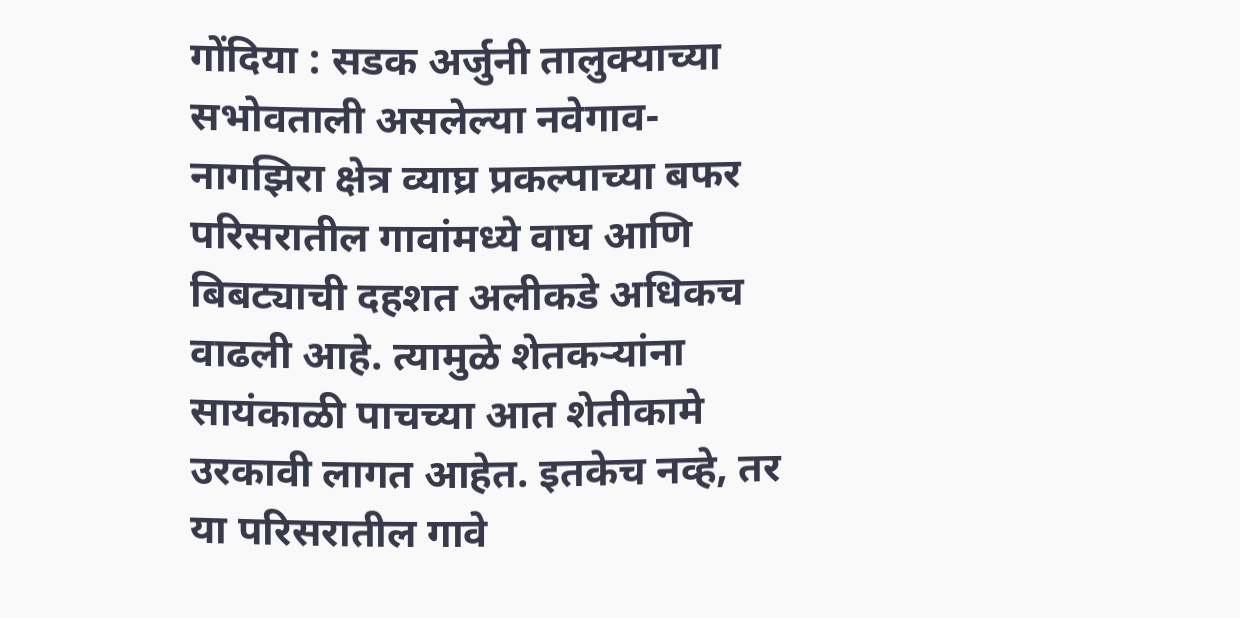गोंदिया : सडक अर्जुनी तालुक्याच्या सभोवताली असलेल्या नवेगाव-नागझिरा क्षेत्र व्याघ्र प्रकल्पाच्या बफर परिसरातील गावांमध्ये वाघ आणि बिबट्याची दहशत अलीकडे अधिकच वाढली आहे. त्यामुळे शेतकऱ्यांना सायंकाळी पाचच्या आत शेतीकामे उरकावी लागत आहेत. इतकेच नव्हे, तर या परिसरातील गावे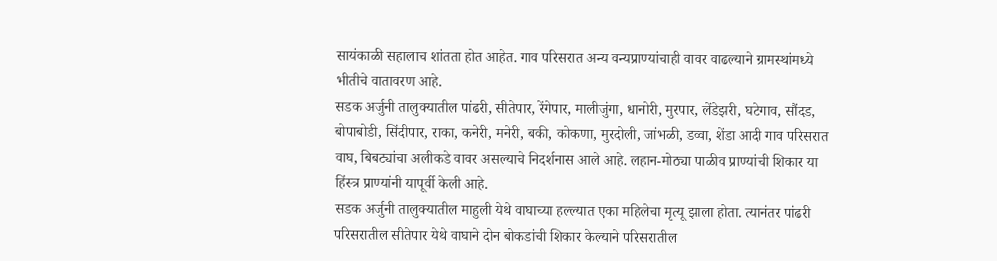सायंकाळी सहालाच शांतता होत आहेत. गाव परिसरात अन्य वन्यप्राण्यांचाही वावर वाढल्याने ग्रामस्थांमध्ये भीतीचे वातावरण आहे.
सडक अर्जुनी तालुक्यातील पांढरी, सीतेपार, रेंगेपार, मालीजुंगा, धानोरी, मुरपार, लेंडेझरी, घटेगाव, सौंदड, बोपाबोडी, सिंदीपार, राका, कनेरी, मनेरी, बकी, कोकणा, मुरदोली, जांभळी, डव्वा, शेंडा आदी गाव परिसरात वाघ, बिबट्यांचा अलीकडे वावर असल्याचे निदर्शनास आले आहे. लहान-मोठ्या पाळीव प्राण्यांची शिकार या हिंस्त्र प्राण्यांनी यापूर्वी केली आहे.
सडक अर्जुनी तालुक्यातील माहुली येथे वाघाच्या हल्ल्यात एका महिलेचा मृत्यू झाला होता. त्यानंतर पांढरी परिसरातील सीतेपार येथे वाघाने दोन बोकडांची शिकार केल्याने परिसरातील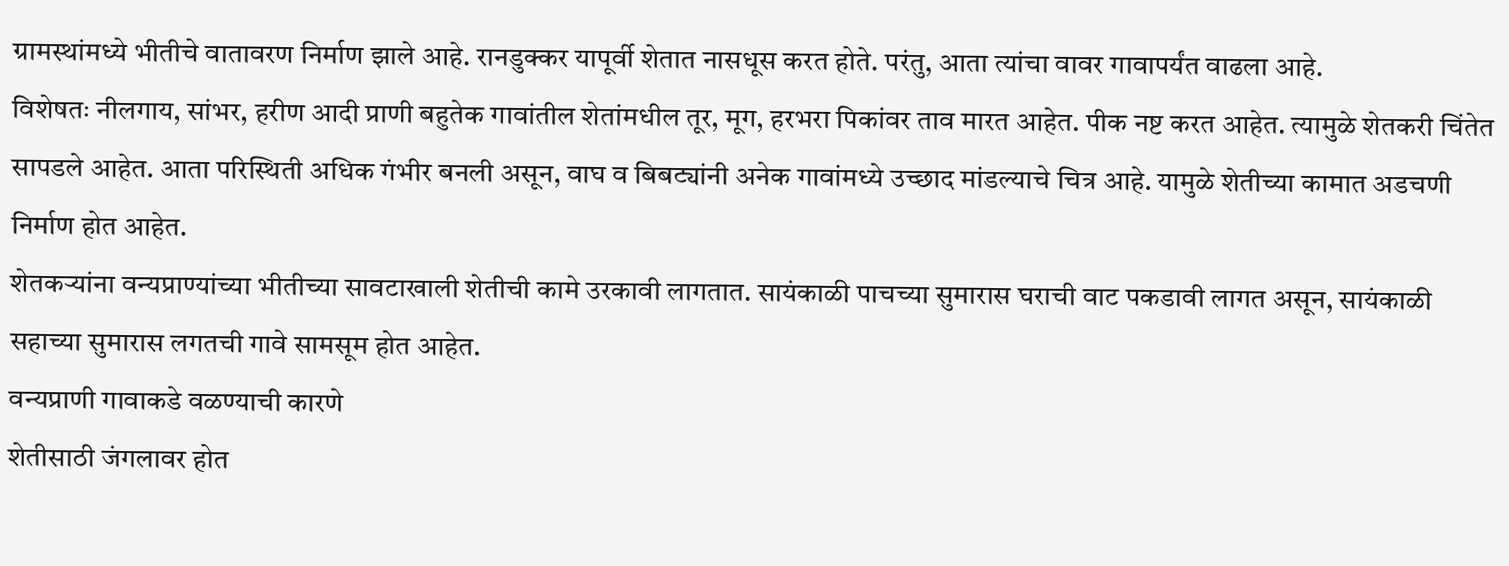ग्रामस्थांमध्ये भीतीचे वातावरण निर्माण झाले आहे. रानडुक्कर यापूर्वी शेतात नासधूस करत होते. परंतु, आता त्यांचा वावर गावापर्यंत वाढला आहे.
विशेषतः नीलगाय, सांभर, हरीण आदी प्राणी बहुतेक गावांतील शेतांमधील तूर, मूग, हरभरा पिकांवर ताव मारत आहेत. पीक नष्ट करत आहेत. त्यामुळे शेतकरी चिंतेत सापडले आहेत. आता परिस्थिती अधिक गंभीर बनली असून, वाघ व बिबट्यांनी अनेक गावांमध्ये उच्छाद मांडल्याचे चित्र आहे. यामुळे शेतीच्या कामात अडचणी निर्माण होत आहेत.
शेतकऱ्यांना वन्यप्राण्यांच्या भीतीच्या सावटाखाली शेतीची कामे उरकावी लागतात. सायंकाळी पाचच्या सुमारास घराची वाट पकडावी लागत असून, सायंकाळी सहाच्या सुमारास लगतची गावे सामसूम होत आहेत.
वन्यप्राणी गावाकडे वळण्याची कारणे
शेतीसाठी जंगलावर होत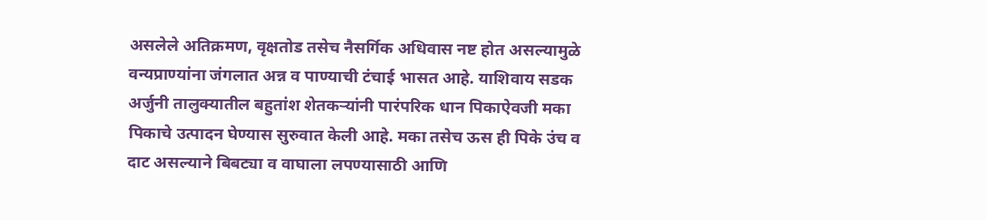असलेले अतिक्रमण, वृक्षतोड तसेच नैसर्गिक अधिवास नष्ट होत असल्यामुळे वन्यप्राण्यांना जंगलात अन्न व पाण्याची टंचाई भासत आहे. याशिवाय सडक अर्जुनी तालुक्यातील बहुतांश शेतकऱ्यांनी पारंपरिक धान पिकाऐवजी मका पिकाचे उत्पादन घेण्यास सुरुवात केली आहे. मका तसेच ऊस ही पिके उंच व दाट असल्याने बिबट्या व वाघाला लपण्यासाठी आणि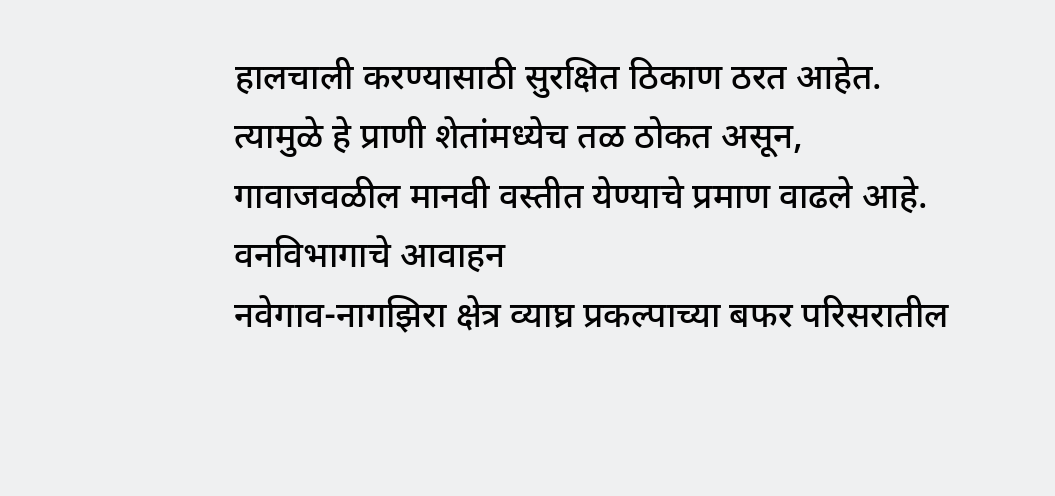हालचाली करण्यासाठी सुरक्षित ठिकाण ठरत आहेत. त्यामुळे हे प्राणी शेतांमध्येच तळ ठोकत असून, गावाजवळील मानवी वस्तीत येण्याचे प्रमाण वाढले आहे.
वनविभागाचे आवाहन
नवेगाव-नागझिरा क्षेत्र व्याघ्र प्रकल्पाच्या बफर परिसरातील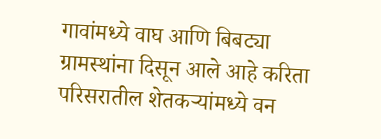गावांमध्ये वाघ आणि बिबट्या ग्रामस्थांना दिसून आले आहे करिता परिसरातील शेतकऱ्यांमध्ये वन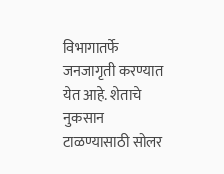विभागातर्फे जनजागृती करण्यात येत आहे. शेताचे नुकसान टाळण्यासाठी सोलर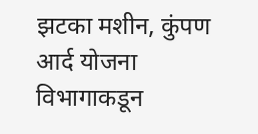झटका मशीन, कुंपण आर्द योजना विभागाकडून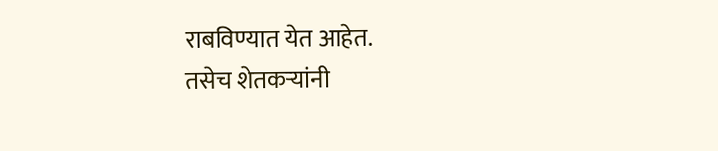राबविण्यात येत आहेत.
तसेच शेतकऱ्यांनी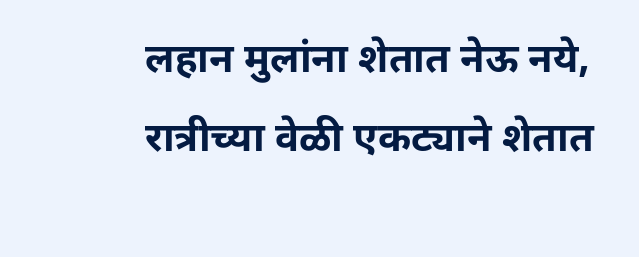लहान मुलांना शेतात नेऊ नये, रात्रीच्या वेळी एकट्याने शेतात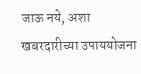जाऊ नये, अशा खबरदारीच्या उपाययोजना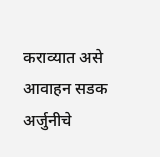कराव्यात असे आवाहन सडक अर्जुनीचे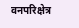वनपरिक्षेत्र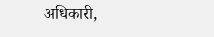अधिकारी,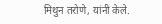मिथुन तरोणे, यांनी केले.